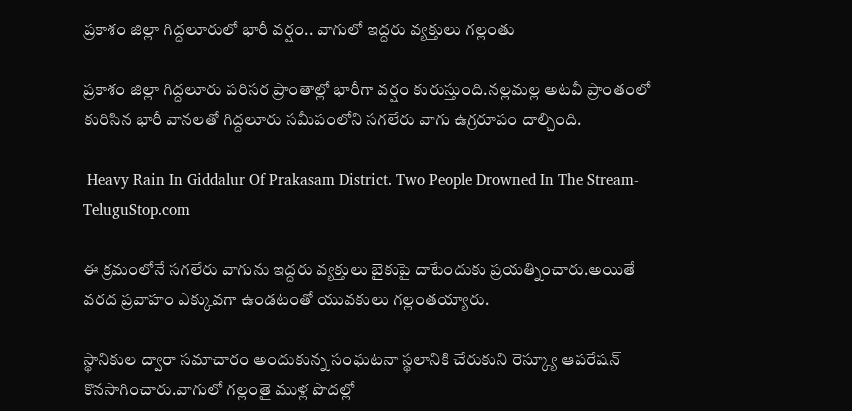ప్రకాశం జిల్లా గిద్దలూరులో భారీ వర్షం.. వాగులో ఇద్దరు వ్యక్తులు గల్లంతు

ప్రకాశం జిల్లా గిద్దలూరు పరిసర ప్రాంతాల్లో భారీగా వర్షం కురుస్తుంది.నల్లమల్ల అటవీ ప్రాంతంలో కురిసిన భారీ వానలతో గిద్దలూరు సమీపంలోని సగలేరు వాగు ఉగ్రరూపం దాల్చింది.

 Heavy Rain In Giddalur Of Prakasam District. Two People Drowned In The Stream-TeluguStop.com

ఈ క్రమంలోనే సగలేరు వాగును ఇద్దరు వ్యక్తులు బైకుపై దాటేందుకు ప్రయత్నించారు.అయితే వరద ప్రవాహం ఎక్కువగా ఉండటంతో యువకులు గల్లంతయ్యారు.

స్థానికుల ద్వారా సమాచారం అందుకున్న సంఘటనా స్థలానికి చేరుకుని రెస్క్యూ ఆపరేషన్ కొనసాగించారు.వాగులో గల్లంతై ముళ్ల పొదల్లో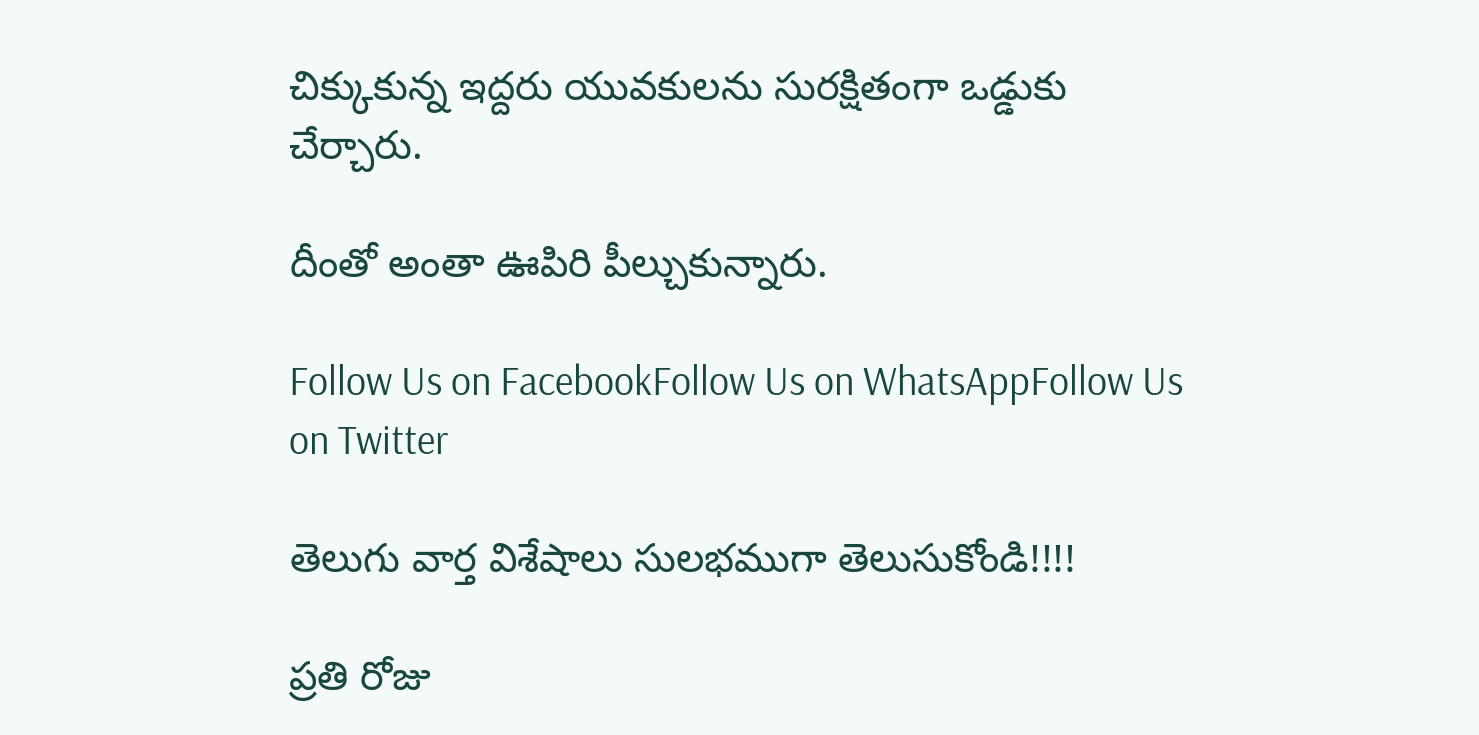చిక్కుకున్న ఇద్దరు యువకులను సురక్షితంగా ఒడ్డుకు చేర్చారు.

దీంతో అంతా ఊపిరి పీల్చుకున్నారు.

Follow Us on FacebookFollow Us on WhatsAppFollow Us on Twitter

తెలుగు వార్త విశేషాలు సులభముగా తెలుసుకోండి!!!!

ప్రతి రోజు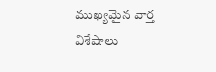ముఖ్యమైన వార్త విశేషాలు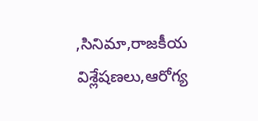,సినిమా,రాజకీయ విశ్లేషణలు,ఆరోగ్య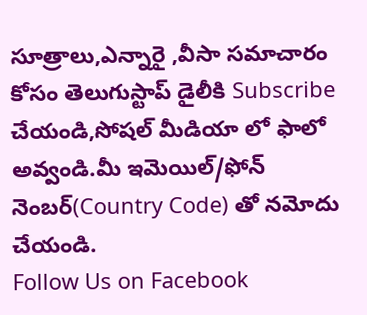సూత్రాలు,ఎన్నారై ,వీసా సమాచారం కోసం తెలుగుస్టాప్ డైలీకి Subscribe చేయండి,సోషల్ మీడియా లో ఫాలో అవ్వండి.మీ ఇమెయిల్/ఫోన్ నెంబర్(Country Code) తో నమోదు చేయండి.
Follow Us on Facebook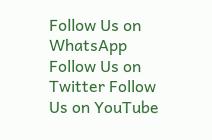Follow Us on WhatsApp  Follow Us on Twitter Follow Us on YouTube